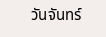วันจันทร์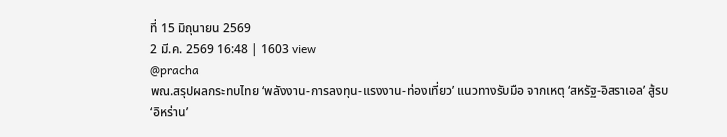ที่ 15 มิถุนายน 2569
2 มี.ค. 2569 16:48 | 1603 view
@pracha
พณ.สรุปผลกระทบไทย ‘พลังงาน-การลงทุน-แรงงาน-ท่องเที่ยว’ แนวทางรับมือ จากเหตุ ‘สหรัฐ-อิสราเอล’ สู้รบ ‘อิหร่าน’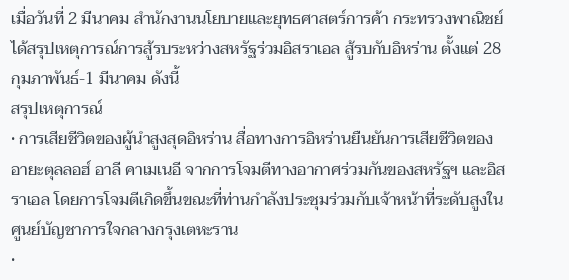เมื่อวันที่ 2 มีนาคม สํานักงานนโยบายและยุทธศาสตร์การค้า กระทรวงพาณิชย์ ได้สรุปเหตุการณ์การสู้รบระหว่างสหรัฐร่วมอิสราเอล สู้รบกับอิหร่าน ตั้งแต่ 28 กุมภาพันธ์-1 มีนาคม ดังนี้
สรุปเหตุการณ์
• การเสียชีวิตของผู้นําสูงสุดอิหร่าน สื่อทางการอิหร่านยืนยันการเสียชีวิตของอายะตุลลอฮ์ อาลี คาเมเนอี จากการโจมตีทางอากาศร่วมกันของสหรัฐฯ และอิสราเอล โดยการโจมตีเกิดขึ้นขณะที่ท่านกําลังประชุมร่วมกับเจ้าหน้าที่ระดับสูงในศูนย์บัญชาการใจกลางกรุงเตหะราน
•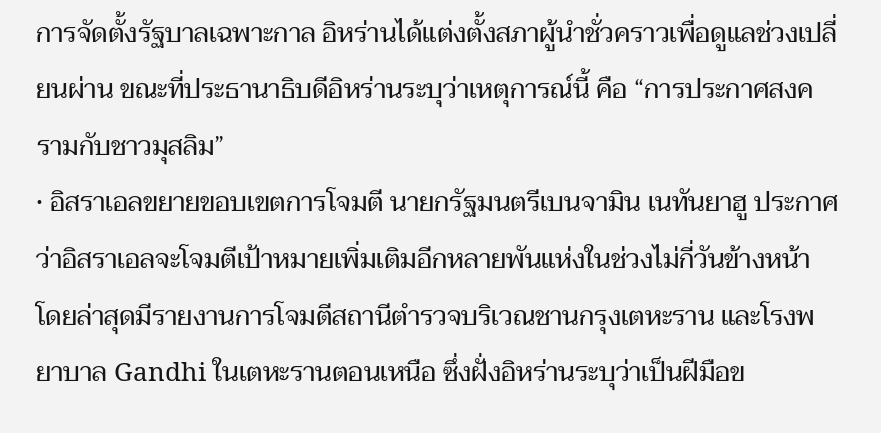การจัดตั้งรัฐบาลเฉพาะกาล อิหร่านได้แต่งตั้งสภาผู้นําชั่วคราวเพื่อดูแลช่วงเปลี่ยนผ่าน ขณะที่ประธานาธิบดีอิหร่านระบุว่าเหตุการณ์นี้ คือ “การประกาศสงครามกับชาวมุสลิม”
• อิสราเอลขยายขอบเขตการโจมตี นายกรัฐมนตรีเบนจามิน เนทันยาฮู ประกาศว่าอิสราเอลจะโจมตีเป้าหมายเพิ่มเติมอีกหลายพันแห่งในช่วงไม่กี่วันข้างหน้า โดยล่าสุดมีรายงานการโจมตีสถานีตํารวจบริเวณชานกรุงเตหะราน และโรงพยาบาล Gandhi ในเตหะรานตอนเหนือ ซึ่งฝั่งอิหร่านระบุว่าเป็นฝีมือข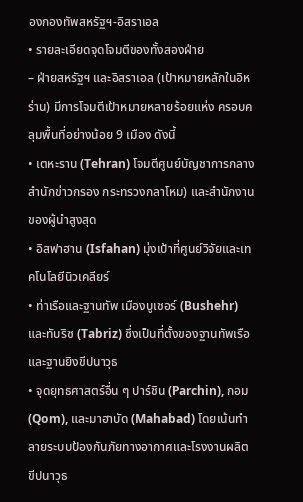องกองทัพสหรัฐฯ-อิสราเอล
• รายละเอียดจุดโจมตีของทั้งสองฝ่าย
– ฝ่ายสหรัฐฯ และอิสราเอล (เป้าหมายหลักในอิหร่าน) มีการโจมตีเป้าหมายหลายร้อยแห่ง ครอบคลุมพื้นที่อย่างน้อย 9 เมือง ดังนี้
• เตหะราน (Tehran) โจมตีศูนย์บัญชาการกลาง สํานักข่าวกรอง กระทรวงกลาโหม) และสํานักงานของผู้นําสูงสุด
• อิสฟาฮาน (Isfahan) มุ่งเป้าที่ศูนย์วิจัยและเทคโนโลยีนิวเคลียร์
• ท่าเรือและฐานทัพ เมืองบูเชอร์ (Bushehr) และทับริซ (Tabriz) ซึ่งเป็นที่ตั้งของฐานทัพเรือและฐานยิงขีปนาวุธ
• จุดยุทธศาสตร์อื่น ๆ ปาร์ชิน (Parchin), กอม (Qom), และมาฮาบัด (Mahabad) โดยเน้นทําลายระบบป้องกันภัยทางอากาศและโรงงานผลิตขีปนาวุธ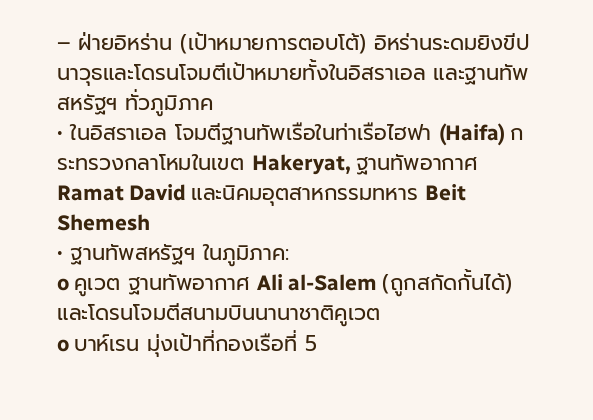– ฝ่ายอิหร่าน (เป้าหมายการตอบโต้) อิหร่านระดมยิงขีปนาวุธและโดรนโจมตีเป้าหมายทั้งในอิสราเอล และฐานทัพสหรัฐฯ ทั่วภูมิภาค
• ในอิสราเอล โจมตีฐานทัพเรือในท่าเรือไฮฟา (Haifa) กระทรวงกลาโหมในเขต Hakeryat, ฐานทัพอากาศ Ramat David และนิคมอุตสาหกรรมทหาร Beit Shemesh
• ฐานทัพสหรัฐฯ ในภูมิภาค:
o คูเวต ฐานทัพอากาศ Ali al-Salem (ถูกสกัดกั้นได้) และโดรนโจมตีสนามบินนานาชาติคูเวต
o บาห์เรน มุ่งเป้าที่กองเรือที่ 5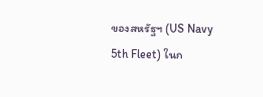ของสหรัฐฯ (US Navy 5th Fleet) ในก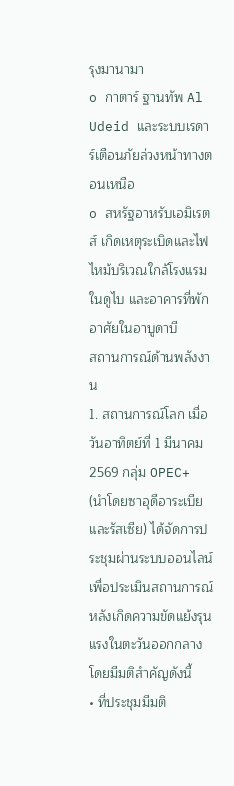รุงมานามา
o กาตาร์ ฐานทัพ Al Udeid และระบบเรดาร์เตือนภัยล่วงหน้าทางตอนเหนือ
o สหรัฐอาหรับเอมิเรตส์ เกิดเหตุระเบิดและไฟไหม้บริเวณใกล้โรงแรมในดูไบ และอาคารที่พักอาศัยในอาบูดาบี
สถานการณ์ด้านพลังงาน
1. สถานการณ์โลก เมื่อวันอาทิตย์ที่ 1 มีนาคม 2569 กลุ่ม OPEC+ (นําโดยซาอุดีอาระเบียและรัสเซีย) ได้จัดการประชุมผ่านระบบออนไลน์เพื่อประเมินสถานการณ์หลังเกิดความขัดแย้งรุนแรงในตะวันออกกลาง โดยมีมติสําคัญดังนี้
• ที่ประชุมมีมติ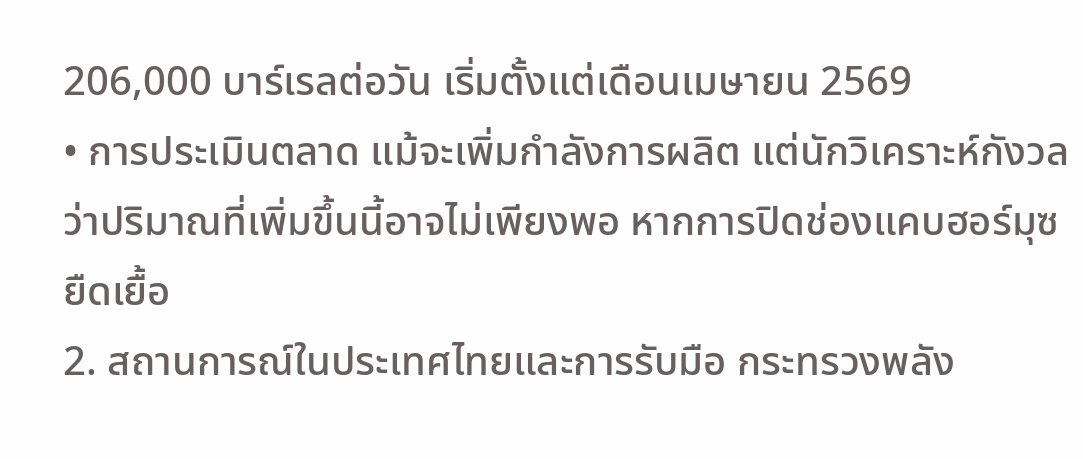206,000 บาร์เรลต่อวัน เริ่มตั้งแต่เดือนเมษายน 2569
• การประเมินตลาด แม้จะเพิ่มกําลังการผลิต แต่นักวิเคราะห์กังวลว่าปริมาณที่เพิ่มขึ้นนี้อาจไม่เพียงพอ หากการปิดช่องแคบฮอร์มุซยืดเยื้อ
2. สถานการณ์ในประเทศไทยและการรับมือ กระทรวงพลัง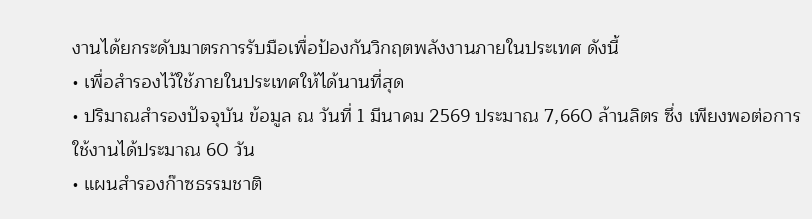งานได้ยกระดับมาตรการรับมือเพื่อป้องกันวิกฤตพลังงานภายในประเทศ ดังนี้
• เพื่อสํารองไว้ใช้ภายในประเทศให้ได้นานที่สุด
• ปริมาณสํารองปัจจุบัน ข้อมูล ณ วันที่ 1 มีนาคม 2569 ประมาณ 7,660 ล้านลิตร ซึ่ง เพียงพอต่อการใช้งานได้ประมาณ 60 วัน
• แผนสํารองก๊าซธรรมชาติ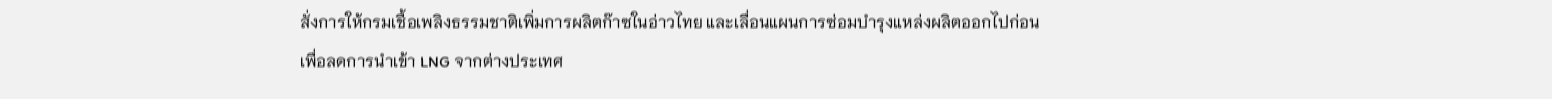สั่งการให้กรมเชื้อเพลิงธรรมชาติเพิ่มการผลิตก๊าซในอ่าวไทย และเลื่อนแผนการซ่อมบํารุงแหล่งผลิตออกไปก่อน เพื่อลดการนําเข้า LNG จากต่างประเทศ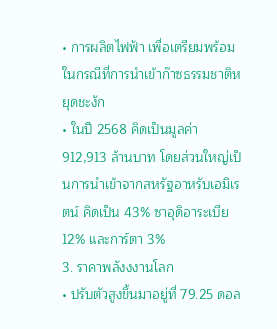• การผลิตไฟฟ้า เพื่อเตรียมพร้อมในกรณีที่การนําเข้าก๊าซธรรมชาติหยุดชะงัก
• ในปี 2568 คิดเป็นมูลค่า 912,913 ล้านบาท โดยส่วนใหญ่เป็นการนําเข้าจากสหรัฐอาหรับเอมิเรตน์ คิดเป็น 43% ซาอุดิอาระเบีย 12% และการ์ตา 3%
3. ราคาพลังงงานโลก
• ปรับตัวสูงขึ้นมาอยู่ที่ 79.25 ดอล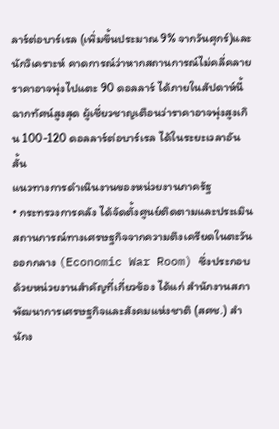ลาร์ต่อบาร์เรล (เพิ่มขึ้นประมาณ 9% จากวันศุกร์)และนักวิเคราะห์ คาดการณ์ว่าหากสถานการณ์ไม่คลี่คลาย ราคาอาจพุ่งไปแตะ 90 ดอลลาร์ ได้ภายในสัปดาห์นี้ ฉากทัศน์สูงสุด ผู้เชี่ยวชาญเตือนว่าราคาอาจพุ่งสูงเกิน 100-120 ดอลลาร์ต่อบาร์เรล ได้ในระยะเวลาอันสั้น
แนวทางการดําเนินงานของหน่วยงานภาครัฐ
• กระทรวงการคลัง ได้จัดตั้งศูนย์ติดตามและประเมินสถานการณ์ทางเศรษฐกิจจากความตึงเครียดในตะวันออกกลาง (Economic War Room) ซึ่งประกอบด้วยหน่วยงานสําคัญที่เกี่ยวข้อง ได้แก่ สํานักงานสภาพัฒนาการเศรษฐกิจและสังคมแห่งชาติ (สศช.) สํานักง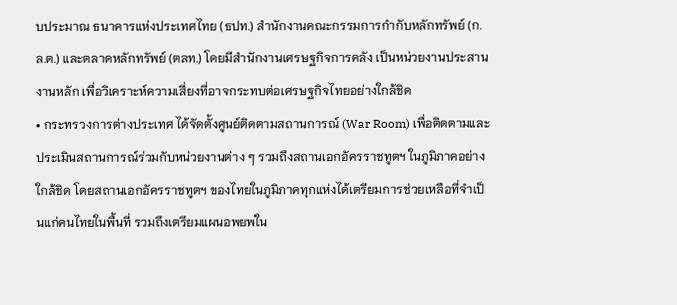บประมาณ ธนาคารแห่งประเทศไทย (ธปท.) สํานักงานคณะกรรมการกํากับหลักทรัพย์ (ก.ล.ต.) และตลาดหลักทรัพย์ (ตลท.) โดยมีสํานักงานเศรษฐกิจการคลัง เป็นหน่วยงานประสานงานหลัก เพื่อวิเคราะห์ความเสี่ยงที่อาจกระทบต่อเศรษฐกิจไทยอย่างใกล้ชิด
• กระทรวงการต่างประเทศ ได้จัดตั้งศูนย์ติดตามสถานการณ์ (War Room) เพื่อติดตามและประเมินสถานการณ์ร่วมกับหน่วยงานต่าง ๆ รวมถึงสถานเอกอัครราชทูตฯ ในภูมิภาคอย่างใกล้ชิด โดยสถานเอกอัครราชทูตฯ ของไทยในภูมิภาคทุกแห่งได้เตรียมการช่วยเหลือที่จําเป็นแก่คนไทยในพื้นที่ รวมถึงเตรียมแผนอพยพใน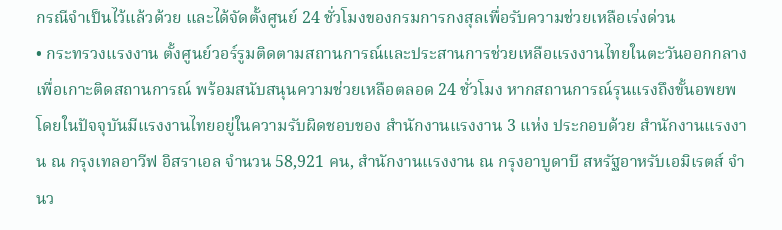กรณีจําเป็นไว้แล้วด้วย และได้จัดตั้งศูนย์ 24 ชั่วโมงของกรมการกงสุลเพื่อรับความช่วยเหลือเร่งด่วน
• กระทรวงแรงงาน ตั้งศูนย์วอร์รูมติดตามสถานการณ์และประสานการช่วยเหลือแรงงานไทยในตะวันออกกลางเพื่อเกาะติดสถานการณ์ พร้อมสนับสนุนความช่วยเหลือตลอด 24 ชั่วโมง หากสถานการณ์รุนแรงถึงขั้นอพยพ โดยในปัจจุบันมีแรงงานไทยอยู่ในความรับผิดชอบของ สํานักงานแรงงาน 3 แห่ง ประกอบด้วย สํานักงานแรงงาน ณ กรุงเทลอาวีฟ อิสราเอล จํานวน 58,921 คน, สํานักงานแรงงาน ณ กรุงอาบูดาบี สหรัฐอาหรับเอมิเรตส์ จํานว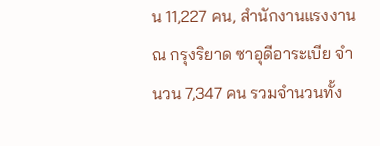น 11,227 คน, สํานักงานแรงงาน ณ กรุงริยาด ซาอุดีอาระเบีย จํานวน 7,347 คน รวมจํานวนทั้ง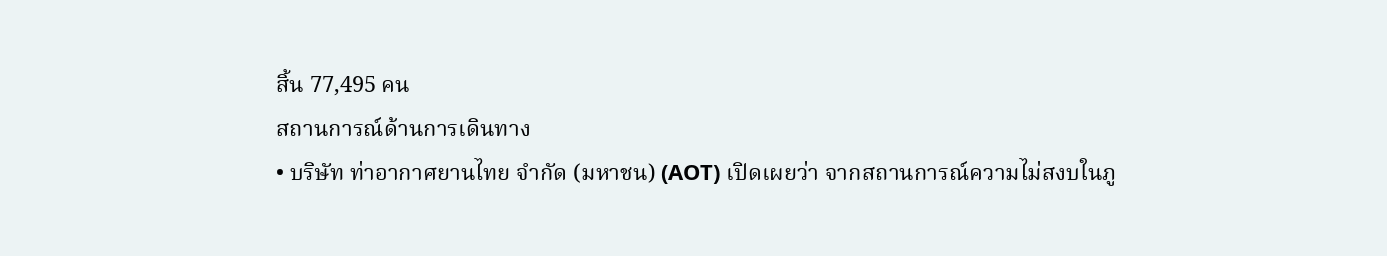สิ้น 77,495 คน
สถานการณ์ด้านการเดินทาง
• บริษัท ท่าอากาศยานไทย จํากัด (มหาชน) (AOT) เปิดเผยว่า จากสถานการณ์ความไม่สงบในภู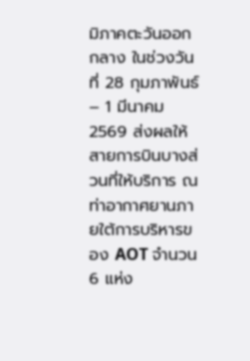มิภาคตะวันออกกลาง ในช่วงวันที่ 28 กุมภาพันธ์ – 1 มีนาคม 2569 ส่งผลให้สายการบินบางส่วนที่ให้บริการ ณ ท่าอากาศยานภายใต้การบริหารของ AOT จํานวน 6 แห่ง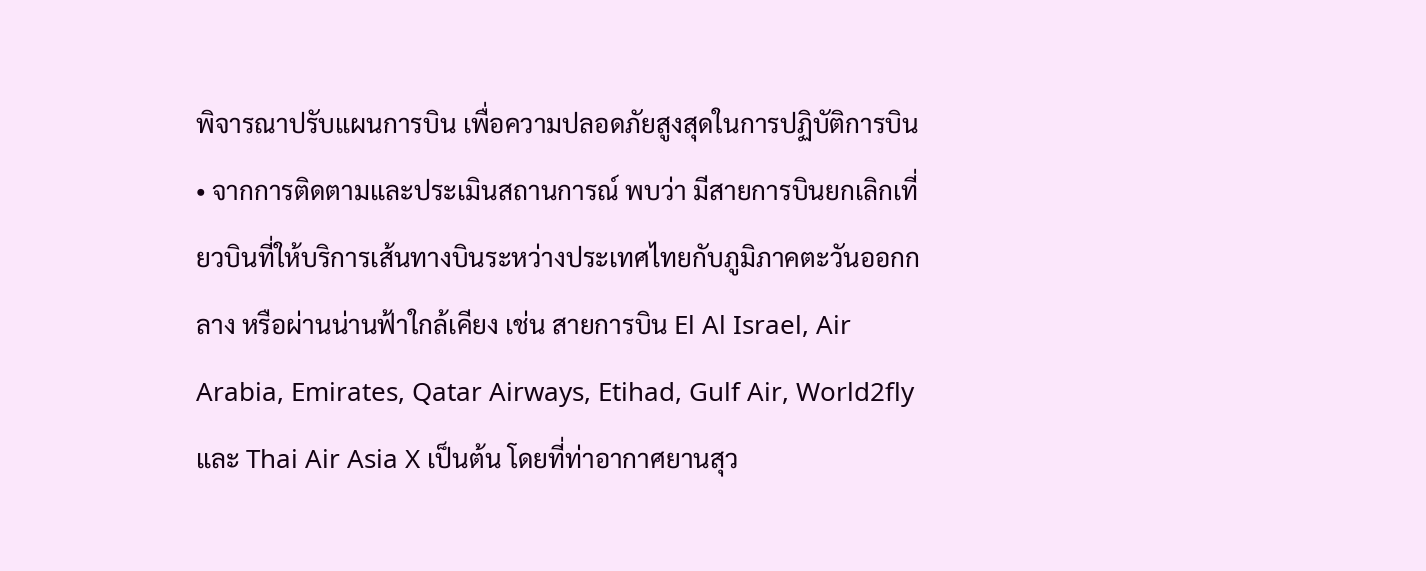พิจารณาปรับแผนการบิน เพื่อความปลอดภัยสูงสุดในการปฏิบัติการบิน
• จากการติดตามและประเมินสถานการณ์ พบว่า มีสายการบินยกเลิกเที่ยวบินที่ให้บริการเส้นทางบินระหว่างประเทศไทยกับภูมิภาคตะวันออกกลาง หรือผ่านน่านฟ้าใกล้เคียง เช่น สายการบิน El Al Israel, Air Arabia, Emirates, Qatar Airways, Etihad, Gulf Air, World2fly และ Thai Air Asia X เป็นต้น โดยที่ท่าอากาศยานสุว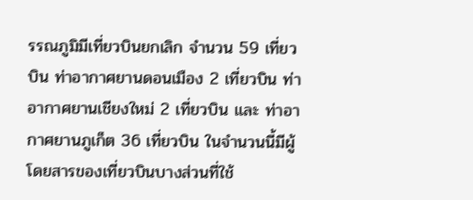รรณภูมิมีเที่ยวบินยกเลิก จํานวน 59 เที่ยวบิน ท่าอากาศยานดอนเมือง 2 เที่ยวบิน ท่าอากาศยานเชียงใหม่ 2 เที่ยวบิน และ ท่าอากาศยานภูเก็ต 36 เที่ยวบิน ในจํานวนนี้มีผู้โดยสารของเที่ยวบินบางส่วนที่ใช้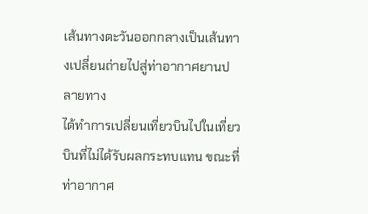เส้นทางตะวันออกกลางเป็นเส้นทางเปลี่ยนถ่ายไปสู่ท่าอากาศยานปลายทาง
ได้ทําการเปลี่ยนเที่ยวบินไปในเที่ยวบินที่ไม่ได้รับผลกระทบแทน ขณะที่ท่าอากาศ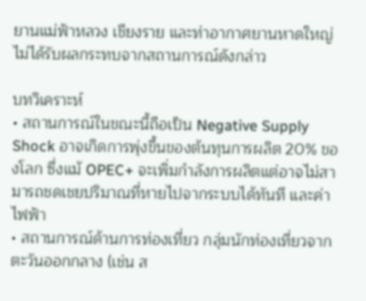ยานแม่ฟ้าหลวง เชียงราย และท่าอากาศยานหาดใหญ่ ไม่ได้รับผลกระทบจากสถานการณ์ดังกล่าว

บทวิเคราะห์
• สถานการณ์ในขณะนี้ถือเป็น Negative Supply Shock อาจเกิดการพุ่งขึ้นของต้นทุนการผลิต 20% ของโลก ซึ่งแม้ OPEC+ จะเพิ่มกําลังการผลิตแต่อาจไม่สามารถชดเชยปริมาณที่หายไปจากระบบได้ทันที และค่าไฟฟ้า
• สถานการณ์ด้านการท่องเที่ยว กลุ่มนักท่องเที่ยวจากตะวันออกกลาง (เช่น ส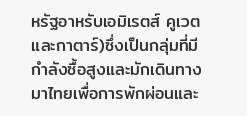หรัฐอาหรับเอมิเรตส์ คูเวต และกาตาร์)ซึ่งเป็นกลุ่มที่มีกําลังซื้อสูงและมักเดินทางมาไทยเพื่อการพักผ่อนและ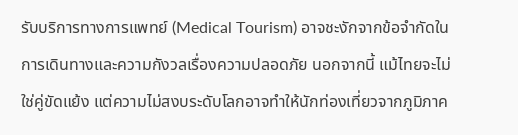รับบริการทางการแพทย์ (Medical Tourism) อาจชะงักจากข้อจํากัดในการเดินทางและความกังวลเรื่องความปลอดภัย นอกจากนี้ แม้ไทยจะไม่ใช่คู่ขัดแย้ง แต่ความไม่สงบระดับโลกอาจทําให้นักท่องเที่ยวจากภูมิภาค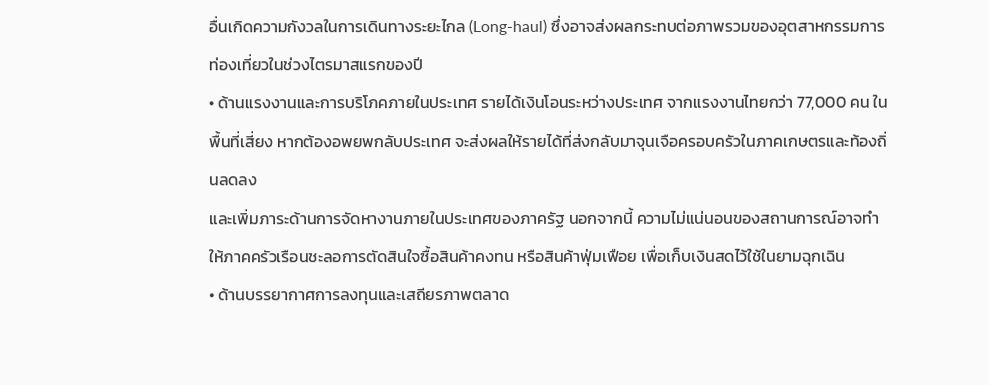อื่นเกิดความกังวลในการเดินทางระยะไกล (Long-haul) ซึ่งอาจส่งผลกระทบต่อภาพรวมของอุตสาหกรรมการท่องเที่ยวในช่วงไตรมาสแรกของปี
• ด้านแรงงานและการบริโภคภายในประเทศ รายได้เงินโอนระหว่างประเทศ จากแรงงานไทยกว่า 77,000 คน ในพื้นที่เสี่ยง หากต้องอพยพกลับประเทศ จะส่งผลให้รายได้ที่ส่งกลับมาจุนเจือครอบครัวในภาคเกษตรและท้องถิ่นลดลง
และเพิ่มภาระด้านการจัดหางานภายในประเทศของภาครัฐ นอกจากนี้ ความไม่แน่นอนของสถานการณ์อาจทําให้ภาคครัวเรือนชะลอการตัดสินใจซื้อสินค้าคงทน หรือสินค้าฟุ่มเฟือย เพื่อเก็บเงินสดไว้ใช้ในยามฉุกเฉิน
• ด้านบรรยากาศการลงทุนและเสถียรภาพตลาด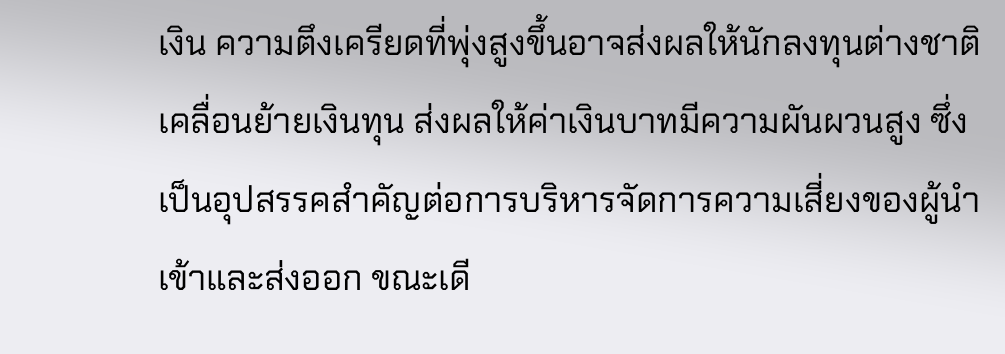เงิน ความตึงเครียดที่พุ่งสูงขึ้นอาจส่งผลให้นักลงทุนต่างชาติเคลื่อนย้ายเงินทุน ส่งผลให้ค่าเงินบาทมีความผันผวนสูง ซึ่งเป็นอุปสรรคสําคัญต่อการบริหารจัดการความเสี่ยงของผู้นําเข้าและส่งออก ขณะเดี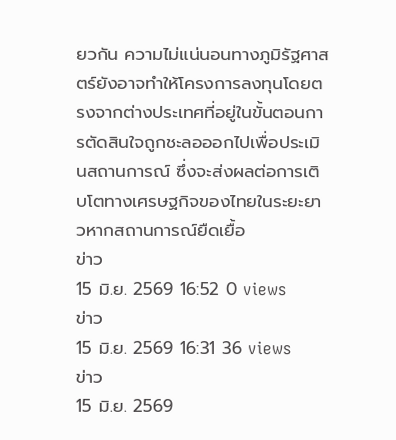ยวกัน ความไม่แน่นอนทางภูมิรัฐศาสตร์ยังอาจทําให้โครงการลงทุนโดยตรงจากต่างประเทศที่อยู่ในขั้นตอนการตัดสินใจถูกชะลอออกไปเพื่อประเมินสถานการณ์ ซึ่งจะส่งผลต่อการเติบโตทางเศรษฐกิจของไทยในระยะยาวหากสถานการณ์ยืดเยื้อ
ข่าว
15 มิ.ย. 2569 16:52 0 views
ข่าว
15 มิ.ย. 2569 16:31 36 views
ข่าว
15 มิ.ย. 2569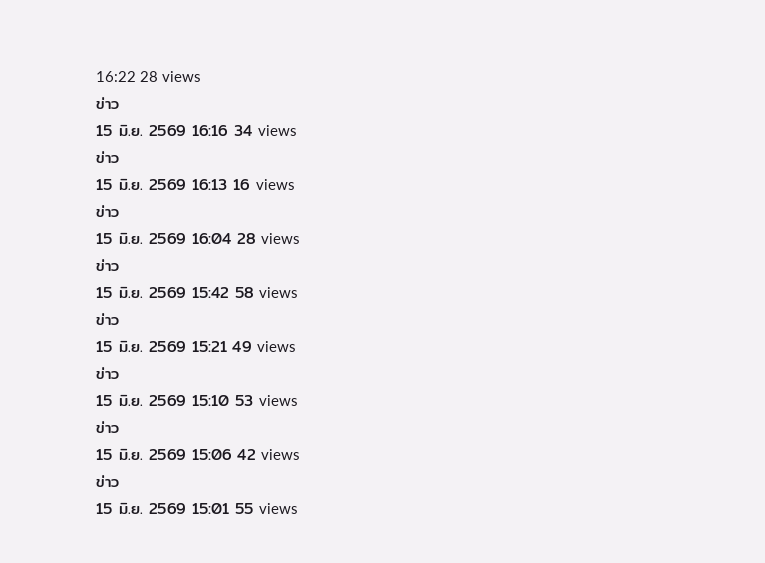16:22 28 views
ข่าว
15 มิ.ย. 2569 16:16 34 views
ข่าว
15 มิ.ย. 2569 16:13 16 views
ข่าว
15 มิ.ย. 2569 16:04 28 views
ข่าว
15 มิ.ย. 2569 15:42 58 views
ข่าว
15 มิ.ย. 2569 15:21 49 views
ข่าว
15 มิ.ย. 2569 15:10 53 views
ข่าว
15 มิ.ย. 2569 15:06 42 views
ข่าว
15 มิ.ย. 2569 15:01 55 views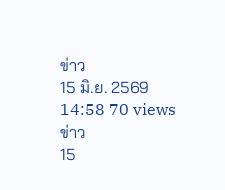ข่าว
15 มิ.ย. 2569 14:58 70 views
ข่าว
15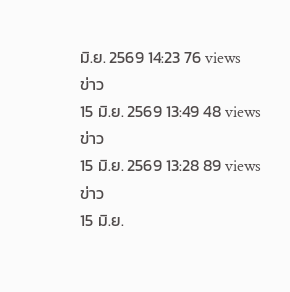มิ.ย. 2569 14:23 76 views
ข่าว
15 มิ.ย. 2569 13:49 48 views
ข่าว
15 มิ.ย. 2569 13:28 89 views
ข่าว
15 มิ.ย.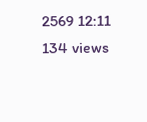2569 12:11 134 views